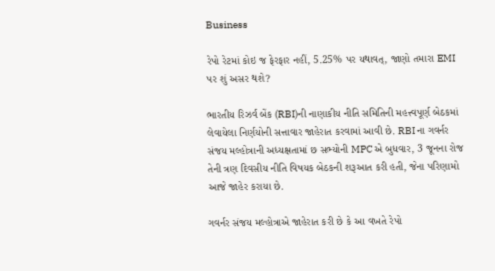Business

રેપો રેટમાં કોઇ જ ફેરફાર નહીં, 5.25% પર યથાવત્, જાણો તમારા EMI પર શું અસર થશે?

ભારતીય રિઝર્વ બેંક (RBI)ની નાણાકીય નીતિ સમિતિની મહત્ત્વપૂર્ણ બેઠકમાં લેવાયેલા નિર્ણયોની સત્તાવાર જાહેરાત કરવામાં આવી છે. RBI ના ગવર્નર સંજય મલ્હોત્રાની અધ્યક્ષતામાં છ સભ્યોની MPC એ બુધવાર, 3 જૂનના રોજ તેની ત્રણ દિવસીય નીતિ વિષયક બેઠકની શરૂઆત કરી હતી, જેના પરિણામો આજે જાહેર કરાયા છે.

ગવર્નર સંજય મલ્હોત્રાએ જાહેરાત કરી છે કે આ વખતે રેપો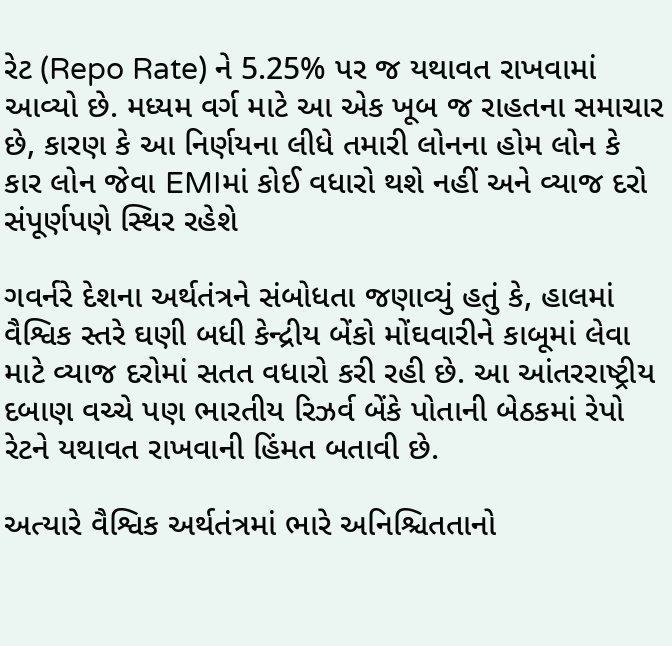રેટ (Repo Rate) ને 5.25% પર જ યથાવત રાખવામાં આવ્યો છે. મધ્યમ વર્ગ માટે આ એક ખૂબ જ રાહતના સમાચાર છે, કારણ કે આ નિર્ણયના લીધે તમારી લોનના હોમ લોન કે કાર લોન જેવા EMIમાં કોઈ વધારો થશે નહીં અને વ્યાજ દરો સંપૂર્ણપણે સ્થિર રહેશે

ગવર્નરે દેશના અર્થતંત્રને સંબોધતા જણાવ્યું હતું કે, હાલમાં વૈશ્વિક સ્તરે ઘણી બધી કેન્દ્રીય બેંકો મોંઘવારીને કાબૂમાં લેવા માટે વ્યાજ દરોમાં સતત વધારો કરી રહી છે. આ આંતરરાષ્ટ્રીય દબાણ વચ્ચે પણ ભારતીય રિઝર્વ બેંકે પોતાની બેઠકમાં રેપો રેટને યથાવત રાખવાની હિંમત બતાવી છે.

અત્યારે વૈશ્વિક અર્થતંત્રમાં ભારે અનિશ્ચિતતાનો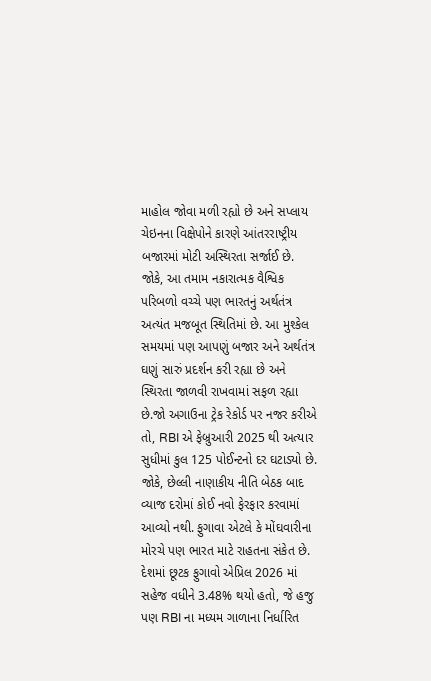માહોલ જોવા મળી રહ્યો છે અને સપ્લાય ચેઇનના વિક્ષેપોને કારણે આંતરરાષ્ટ્રીય બજારમાં મોટી અસ્થિરતા સર્જાઈ છે. જોકે, આ તમામ નકારાત્મક વૈશ્વિક પરિબળો વચ્ચે પણ ભારતનું અર્થતંત્ર અત્યંત મજબૂત સ્થિતિમાં છે. આ મુશ્કેલ સમયમાં પણ આપણું બજાર અને અર્થતંત્ર ઘણું સારું પ્રદર્શન કરી રહ્યા છે અને સ્થિરતા જાળવી રાખવામાં સફળ રહ્યા છે.જો અગાઉના ટ્રેક રેકોર્ડ પર નજર કરીએ તો, RBI એ ફેબ્રુઆરી 2025 થી અત્યાર સુધીમાં કુલ 125 પોઈન્ટનો દર ઘટાડ્યો છે. જોકે, છેલ્લી નાણાકીય નીતિ બેઠક બાદ વ્યાજ દરોમાં કોઈ નવો ફેરફાર કરવામાં આવ્યો નથી. ફુગાવા એટલે કે મોંઘવારીના મોરચે પણ ભારત માટે રાહતના સંકેત છે. દેશમાં છૂટક ફુગાવો એપ્રિલ 2026 માં સહેજ વધીને 3.48% થયો હતો, જે હજુ પણ RBI ના મધ્યમ ગાળાના નિર્ધારિત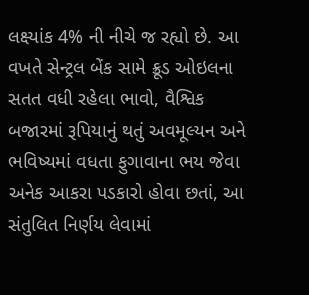લક્ષ્યાંક 4% ની નીચે જ રહ્યો છે. આ વખતે સેન્ટ્રલ બેંક સામે ક્રૂડ ઓઇલના સતત વધી રહેલા ભાવો, વૈશ્વિક બજારમાં રૂપિયાનું થતું અવમૂલ્યન અને ભવિષ્યમાં વધતા ફુગાવાના ભય જેવા અનેક આકરા પડકારો હોવા છતાં, આ સંતુલિત નિર્ણય લેવામાં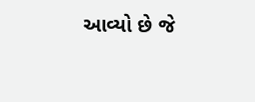આવ્યો છે જે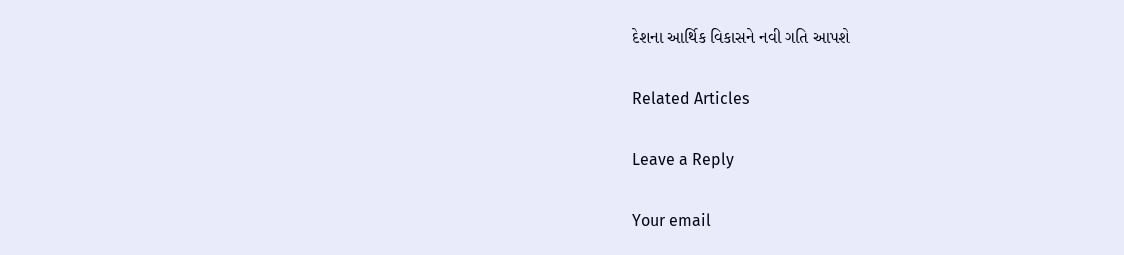દેશના આર્થિક વિકાસને નવી ગતિ આપશે

Related Articles

Leave a Reply

Your email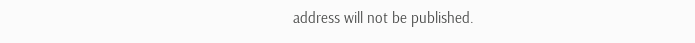address will not be published.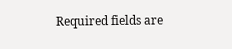Required fields are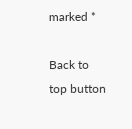marked *

Back to top button